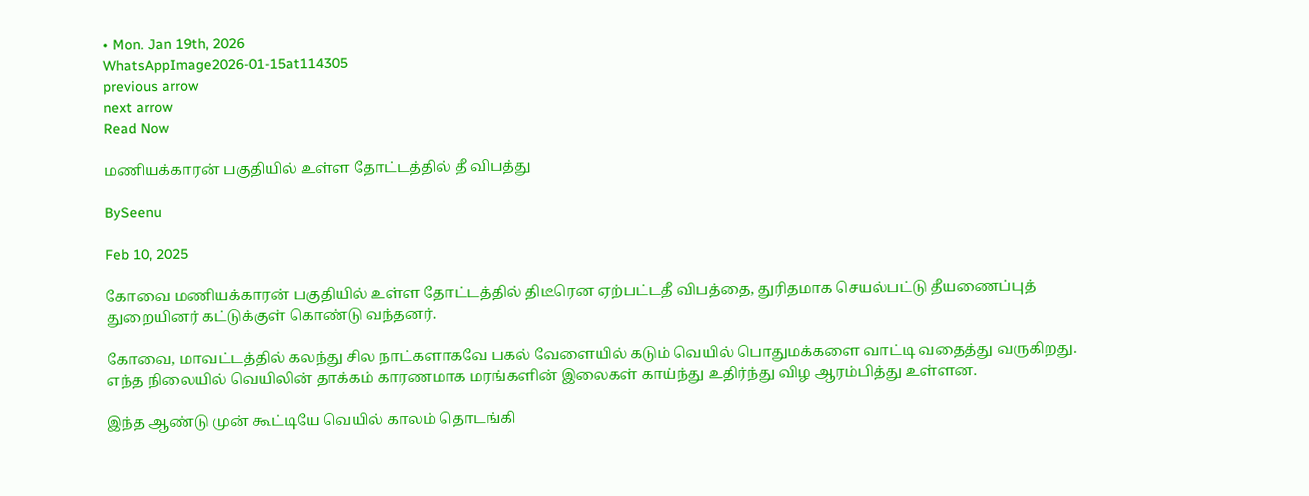• Mon. Jan 19th, 2026
WhatsAppImage2026-01-15at114305
previous arrow
next arrow
Read Now

மணியக்காரன் பகுதியில் உள்ள தோட்டத்தில் தீ விபத்து

BySeenu

Feb 10, 2025

கோவை மணியக்காரன் பகுதியில் உள்ள தோட்டத்தில் திடீரென ஏற்பட்டதீ விபத்தை, துரிதமாக செயல்பட்டு தீயணைப்புத் துறையினர் கட்டுக்குள் கொண்டு வந்தனர்.

கோவை, மாவட்டத்தில் கலந்து சில நாட்களாகவே பகல் வேளையில் கடும் வெயில் பொதுமக்களை வாட்டி வதைத்து வருகிறது. எந்த நிலையில் வெயிலின் தாக்கம் காரணமாக மரங்களின் இலைகள் காய்ந்து உதிர்ந்து விழ ஆரம்பித்து உள்ளன.

இந்த ஆண்டு முன் கூட்டியே வெயில் காலம் தொடங்கி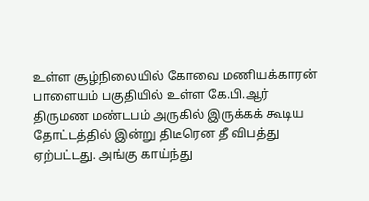உள்ள சூழ்நிலையில் கோவை மணியக்காரன் பாளையம் பகுதியில் உள்ள கே.பி.ஆர் திருமண மண்டபம் அருகில் இருக்கக் கூடிய தோட்டத்தில் இன்று திடீரென தீ விபத்து ஏற்பட்டது. அங்கு காய்ந்து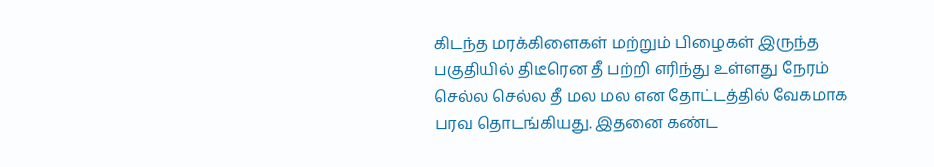கிடந்த மரக்கிளைகள் மற்றும் பிழைகள் இருந்த பகுதியில் திடீரென தீ பற்றி எரிந்து உள்ளது நேரம் செல்ல செல்ல தீ மல மல என தோட்டத்தில் வேகமாக பரவ தொடங்கியது. இதனை கண்ட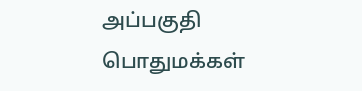அப்பகுதி பொதுமக்கள்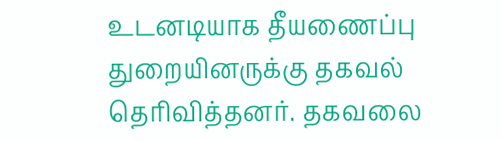உடனடியாக தீயணைப்பு துறையினருக்கு தகவல் தெரிவித்தனர். தகவலை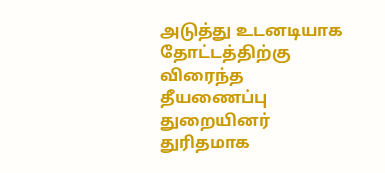அடுத்து உடனடியாக தோட்டத்திற்கு விரைந்த தீயணைப்பு துறையினர் துரிதமாக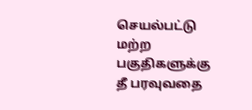செயல்பட்டு மற்ற பகுதிகளுக்கு தீ பரவுவதை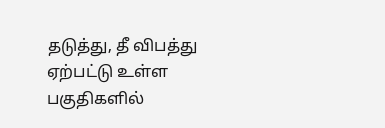தடுத்து, தீ விபத்து ஏற்பட்டு உள்ள பகுதிகளில்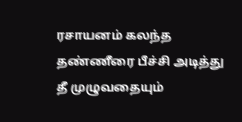ரசாயனம் கலந்த தண்ணீரை பீச்சி அடித்து தீ முழுவதையும்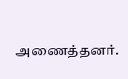அணைத்தனர்.